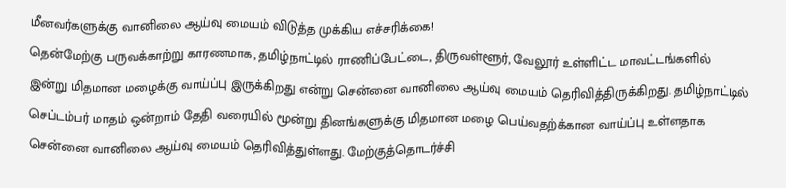மீனவர்களுக்கு வானிலை ஆய்வு மையம் விடுத்த முக்கிய எச்சரிக்கை!
தென்மேற்கு பருவக்காற்று காரணமாக, தமிழ்நாட்டில் ராணிப்பேட்டை, திருவள்ளூர், வேலூர் உள்ளிட்ட மாவட்டங்களில் இன்று மிதமான மழைக்கு வாய்ப்பு இருக்கிறது என்று சென்னை வானிலை ஆய்வு மையம் தெரிவித்திருக்கிறது. தமிழ்நாட்டில் செப்டம்பர் மாதம் ஒன்றாம் தேதி வரையில் மூன்று தினங்களுக்கு மிதமான மழை பெய்வதற்க்கான வாய்ப்பு உள்ளதாக சென்னை வானிலை ஆய்வு மையம் தெரிவித்துள்ளது. மேற்குத்தொடர்ச்சி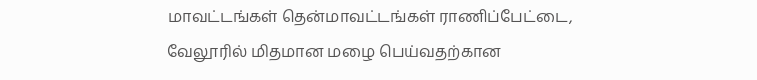மாவட்டங்கள் தென்மாவட்டங்கள் ராணிப்பேட்டை, வேலூரில் மிதமான மழை பெய்வதற்கான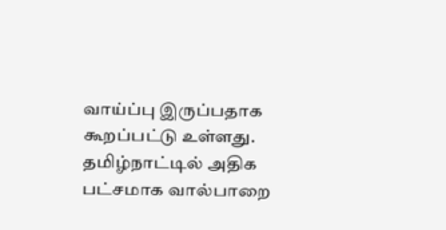வாய்ப்பு இருப்பதாக கூறப்பட்டு உள்ளது. தமிழ்நாட்டில் அதிக பட்சமாக வால்பாறை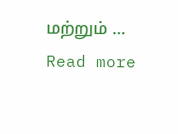மற்றும் … Read more